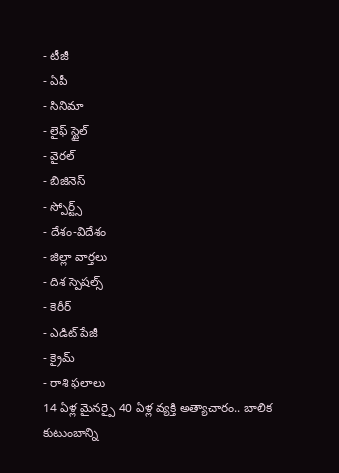- టీజీ
- ఏపీ
- సినిమా
- లైఫ్ స్టైల్
- వైరల్
- బిజినెస్
- స్పోర్ట్స్
- దేశం-విదేశం
- జిల్లా వార్తలు
- దిశ స్పెషల్స్
- కెరీర్
- ఎడిట్ పేజీ
- క్రైమ్
- రాశి ఫలాలు
14 ఏళ్ల మైనర్పై 40 ఏళ్ల వ్యక్తి అత్యాచారం.. బాలిక కుటుంబాన్ని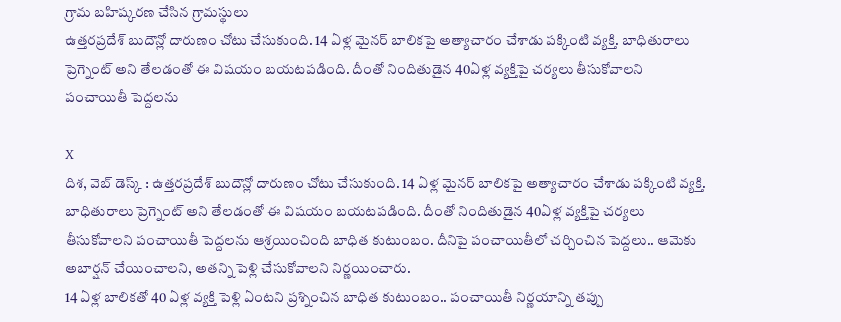గ్రామ బహిష్కరణ చేసిన గ్రామస్థులు
ఉత్తరప్రదేశ్ బుదౌన్లో దారుణం చోటు చేసుకుంది. 14 ఏళ్ల మైనర్ బాలికపై అత్యాచారం చేశాడు పక్కింటి వ్యక్తి. బాధితురాలు ప్రెగ్నెంట్ అని తేలడంతో ఈ విషయం బయటపడింది. దీంతో నిందితుడైన 40ఏళ్ల వ్యక్తిపై చర్యలు తీసుకోవాలని పంచాయితీ పెద్దలను

X
దిశ, వెబ్ డెస్క్ : ఉత్తరప్రదేశ్ బుదౌన్లో దారుణం చోటు చేసుకుంది. 14 ఏళ్ల మైనర్ బాలికపై అత్యాచారం చేశాడు పక్కింటి వ్యక్తి. బాధితురాలు ప్రెగ్నెంట్ అని తేలడంతో ఈ విషయం బయటపడింది. దీంతో నిందితుడైన 40ఏళ్ల వ్యక్తిపై చర్యలు తీసుకోవాలని పంచాయితీ పెద్దలను ఆశ్రయించింది బాధిత కుటుంబం. దీనిపై పంచాయితీలో చర్చించిన పెద్దలు.. ఆమెకు అబార్షన్ చేయించాలని, అతన్ని పెళ్లి చేసుకోవాలని నిర్ణయించారు.
14 ఏళ్ల బాలికతో 40 ఏళ్ల వ్యక్తి పెళ్లి ఏంటని ప్రశ్నించిన బాధిత కుటుంబం.. పంచాయితీ నిర్ణయాన్ని తప్పు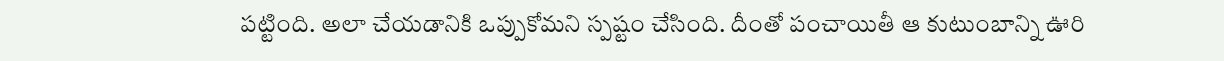పట్టింది. అలా చేయడానికి ఒప్పుకోమని స్పష్టం చేసింది. దీంతో పంచాయితీ ఆ కుటుంబాన్ని ఊరి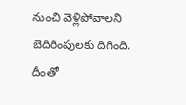నుంచి వెళ్లిపోవాలని బెదిరింపులకు దిగింది. దీంతో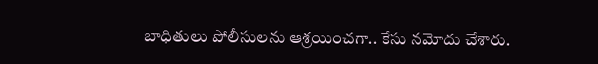బాధితులు పోలీసులను ఆశ్రయించగా.. కేసు నమోదు చేశారు.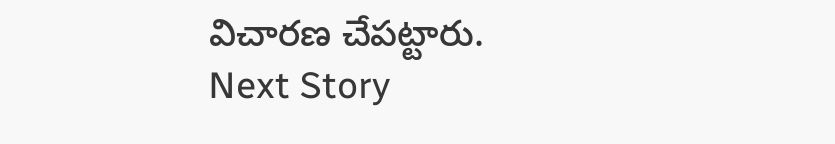విచారణ చేపట్టారు.
Next Story